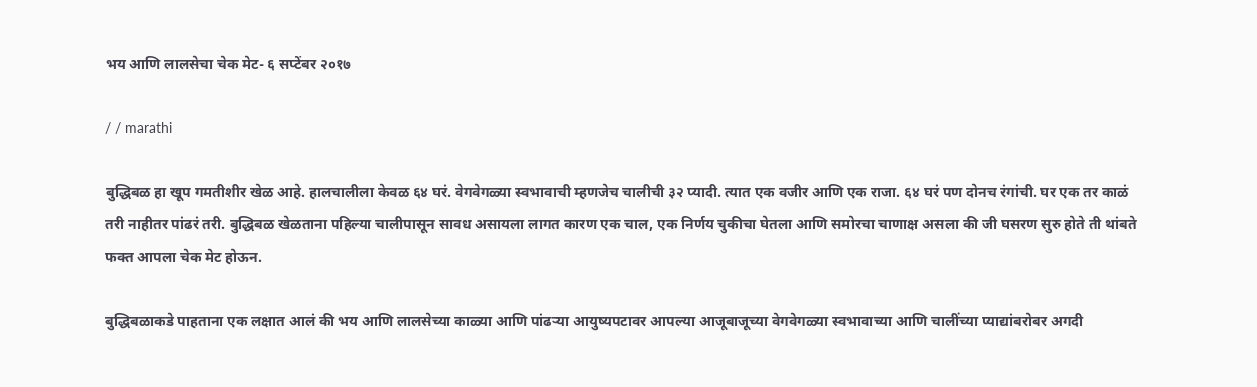भय आणि लालसेचा चेक मेट- ६ सप्टेंबर २०१७

/ / marathi

बुद्धिबळ हा खूप गमतीशीर खेळ आहे. हालचालीला केवळ ६४ घरं. वेगवेगळ्या स्वभावाची म्हणजेच चालीची ३२ प्यादी. त्यात एक वजीर आणि एक राजा. ६४ घरं पण दोनच रंगांची. घर एक तर काळं तरी नाहीतर पांढरं तरी. बुद्धिबळ खेळताना पहिल्या चालीपासून सावध असायला लागत कारण एक चाल, एक निर्णय चुकीचा घेतला आणि समोरचा चाणाक्ष असला की जी घसरण सुरु होते ती थांबते फक्त आपला चेक मेट होऊन.

बुद्धिबळाकडे पाहताना एक लक्षात आलं की भय आणि लालसेच्या काळ्या आणि पांढऱ्या आयुष्यपटावर आपल्या आजूबाजूच्या वेगवेगळ्या स्वभावाच्या आणि चालींच्या प्याद्यांबरोबर अगदी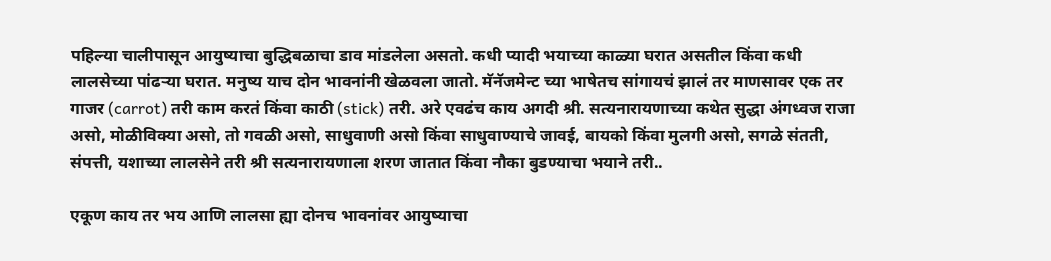पहिल्या चालीपासून आयुष्याचा बुद्धिबळाचा डाव मांडलेला असतो. कधी प्यादी भयाच्या काळ्या घरात असतील किंवा कधी लालसेच्या पांढऱ्या घरात. मनुष्य याच दोन भावनांनी खेळवला जातो. मॅनॅजमेन्ट च्या भाषेतच सांगायचं झालं तर माणसावर एक तर गाजर (carrot) तरी काम करतं किंवा काठी (stick) तरी. अरे एवढंच काय अगदी श्री. सत्यनारायणाच्या कथेत सुद्धा अंगध्वज राजा असो, मोळीविक्या असो, तो गवळी असो, साधुवाणी असो किंवा साधुवाण्याचे जावई, बायको किंवा मुलगी असो, सगळे संतती, संपत्ती, यशाच्या लालसेने तरी श्री सत्यनारायणाला शरण जातात किंवा नौका बुडण्याचा भयाने तरी..

एकूण काय तर भय आणि लालसा ह्या दोनच भावनांवर आयुष्याचा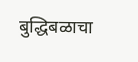बुद्धिबळाचा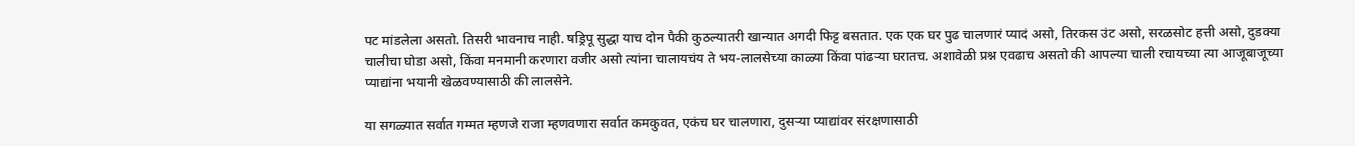पट मांडलेला असतो. तिसरी भावनाच नाही. षड्रिपू सुद्धा याच दोन पैकी कुठल्यातरी खान्यात अगदी फिट्ट बसतात. एक एक घर पुढ चालणारं प्यादं असो, तिरकस उंट असो, सरळसोट हत्ती असो, दुडक्या चालीचा घोडा असो, किंवा मनमानी करणारा वजीर असो त्यांना चालायचंय ते भय-लालसेच्या काळ्या किंवा पांढऱ्या घरातच. अशावेळी प्रश्न एवढाच असतो की आपल्या चाली रचायच्या त्या आजूबाजूच्या प्याद्यांना भयानी खेळवण्यासाठी की लालसेने.

या सगळ्यात सर्वात गम्मत म्हणजे राजा म्हणवणारा सर्वात कमकुवत, एकंच घर चालणारा, दुसऱ्या प्याद्यांवर संरक्षणासाठी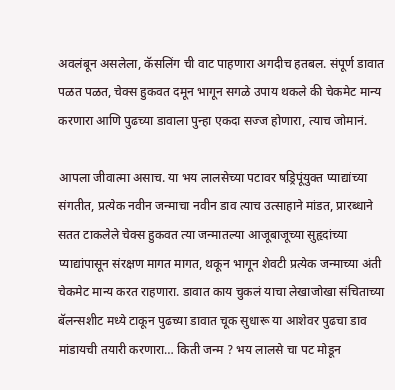अवलंबून असलेला, कॅसलिंग ची वाट पाहणारा अगदीच हतबल. संपूर्ण डावात पळत पळत, चेक्स हुकवत दमून भागून सगळे उपाय थकले की चेकमेट मान्य करणारा आणि पुढच्या डावाला पुन्हा एकदा सज्ज होणारा, त्याच जोमानं.

आपला जीवात्मा असाच. या भय लालसेच्या पटावर षड्रिपूंयुक्त प्याद्यांच्या संगतीत, प्रत्येक नवीन जन्माचा नवीन डाव त्याच उत्साहाने मांडत, प्रारब्धाने सतत टाकलेले चेक्स हुकवत त्या जन्मातल्या आजूबाजूच्या सुहृदांच्या प्याद्यांपासून संरक्षण मागत मागत, थकून भागून शेवटी प्रत्येक जन्माच्या अंती चेकमेट मान्य करत राहणारा. डावात काय चुकलं याचा लेखाजोखा संचिताच्या बॅलन्सशीट मध्ये टाकून पुढच्या डावात चूक सुधारू या आशेवर पुढचा डाव मांडायची तयारी करणारा… किती जन्म ? भय लालसे चा पट मोडून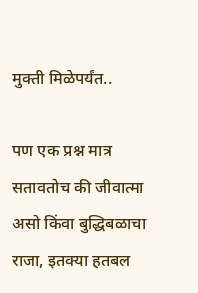मुक्ती मिळेपर्यंत..

पण एक प्रश्न मात्र सतावतोच की जीवात्मा असो किंवा बुद्धिबळाचा राजा, इतक्या हतबल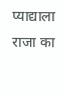प्याद्याला राजा का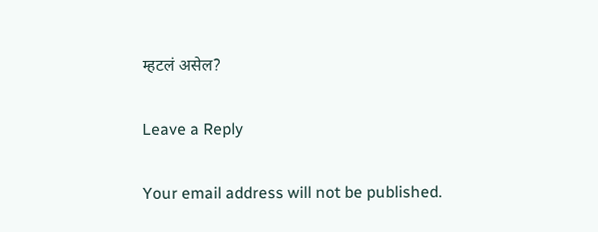म्हटलं असेल?

Leave a Reply

Your email address will not be published.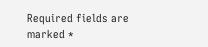Required fields are marked *